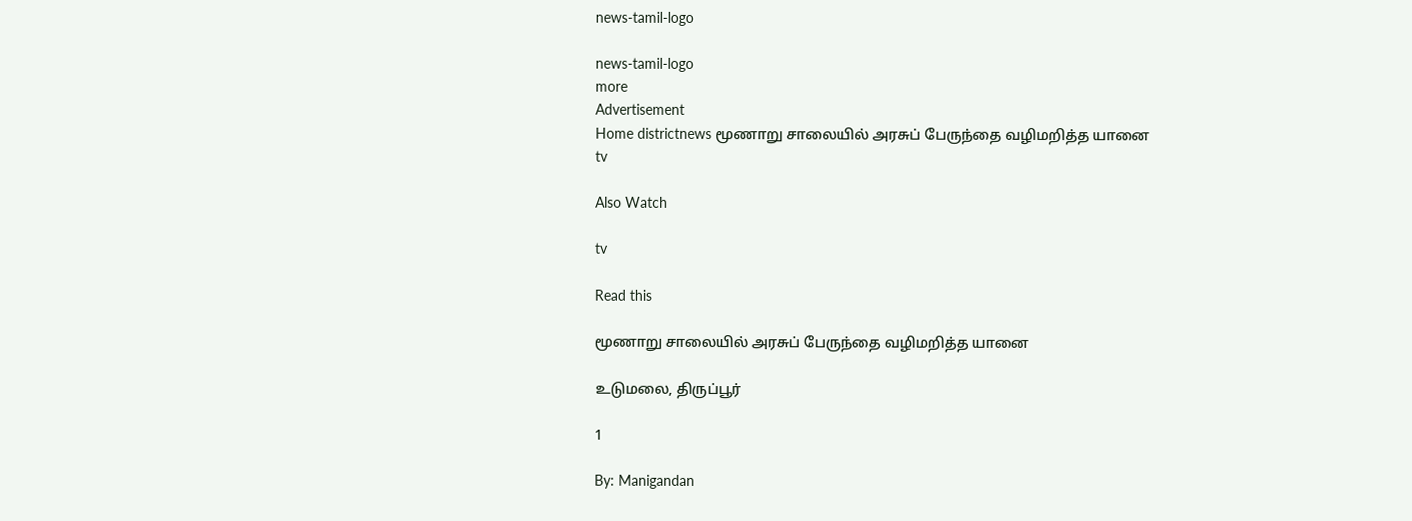news-tamil-logo

news-tamil-logo
more
Advertisement
Home districtnews மூணாறு சாலையில் அரசுப் பேருந்தை வழிமறித்த யானை
tv

Also Watch

tv

Read this

மூணாறு சாலையில் அரசுப் பேருந்தை வழிமறித்த யானை

உடுமலை, திருப்பூர்

1

By: Manigandan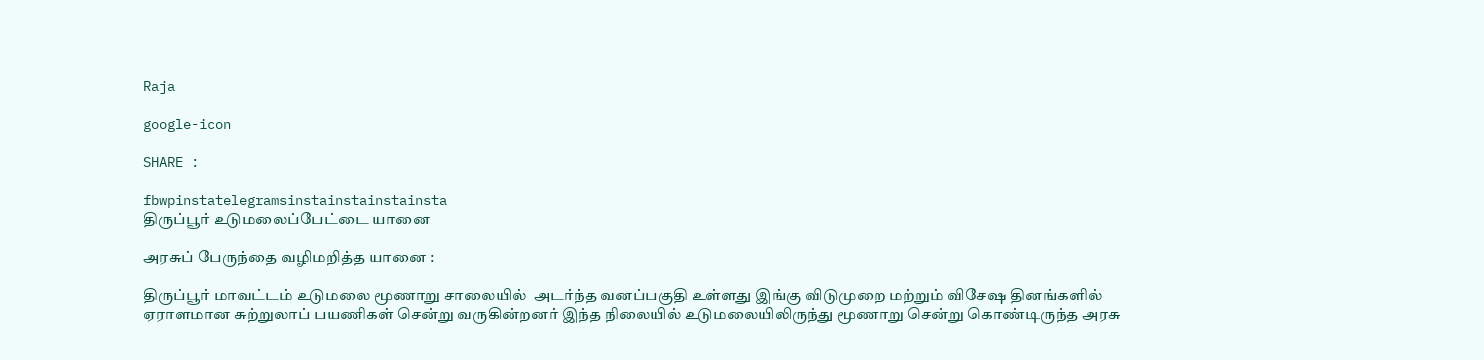Raja

google-icon

SHARE :

fbwpinstatelegramsinstainstainstainsta
திருப்பூர் உடுமலைப்பேட்டை யானை

அரசுப் பேருந்தை வழிமறித்த யானை :

திருப்பூர் மாவட்டம் உடுமலை மூணாறு சாலையில்  அடர்ந்த வனப்பகுதி உள்ளது இங்கு விடுமுறை மற்றும் விசேஷ தினங்களில் ஏராளமான சுற்றுலாப் பயணிகள் சென்று வருகின்றனர் இந்த நிலையில் உடுமலையிலிருந்து மூணாறு சென்று கொண்டிருந்த அரசு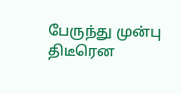பேருந்து முன்பு திடீரென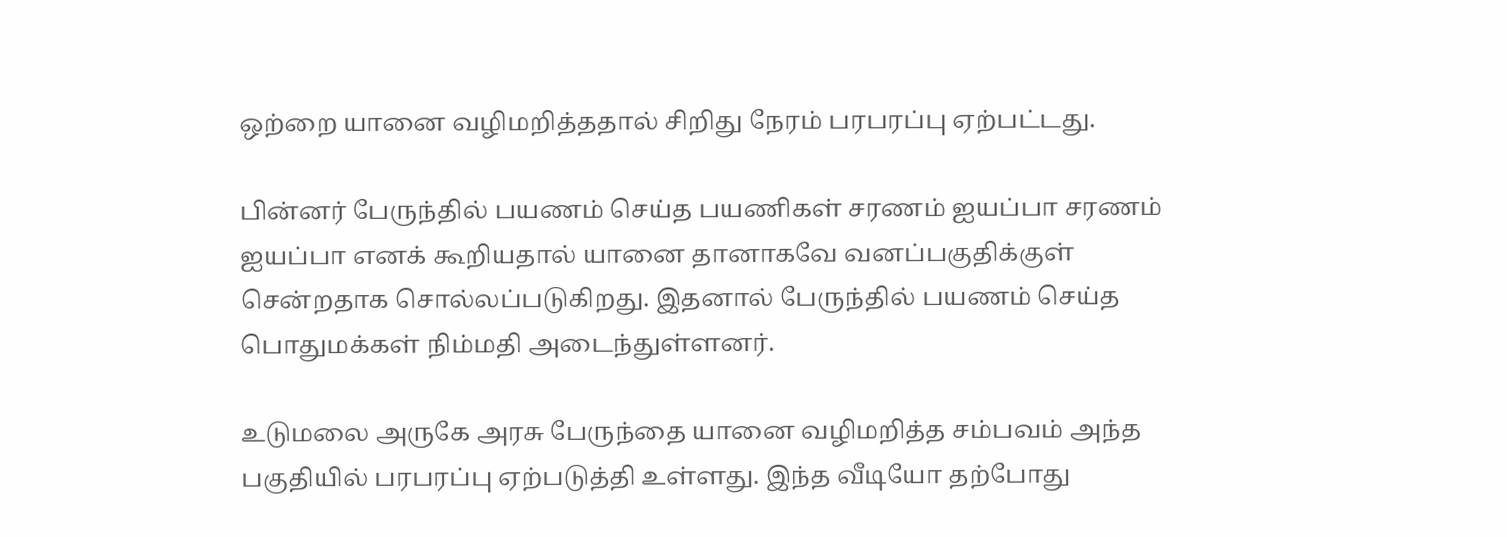ஒற்றை யானை வழிமறித்ததால் சிறிது நேரம் பரபரப்பு ஏற்பட்டது.

பின்னர் பேருந்தில் பயணம் செய்த பயணிகள் சரணம் ஐயப்பா சரணம் ஐயப்பா எனக் கூறியதால் யானை தானாகவே வனப்பகுதிக்குள் சென்றதாக சொல்லப்படுகிறது. இதனால் பேருந்தில் பயணம் செய்த பொதுமக்கள் நிம்மதி அடைந்துள்ளனர்.

உடுமலை அருகே அரசு பேருந்தை யானை வழிமறித்த சம்பவம் அந்த பகுதியில் பரபரப்பு ஏற்படுத்தி உள்ளது. இந்த வீடியோ தற்போது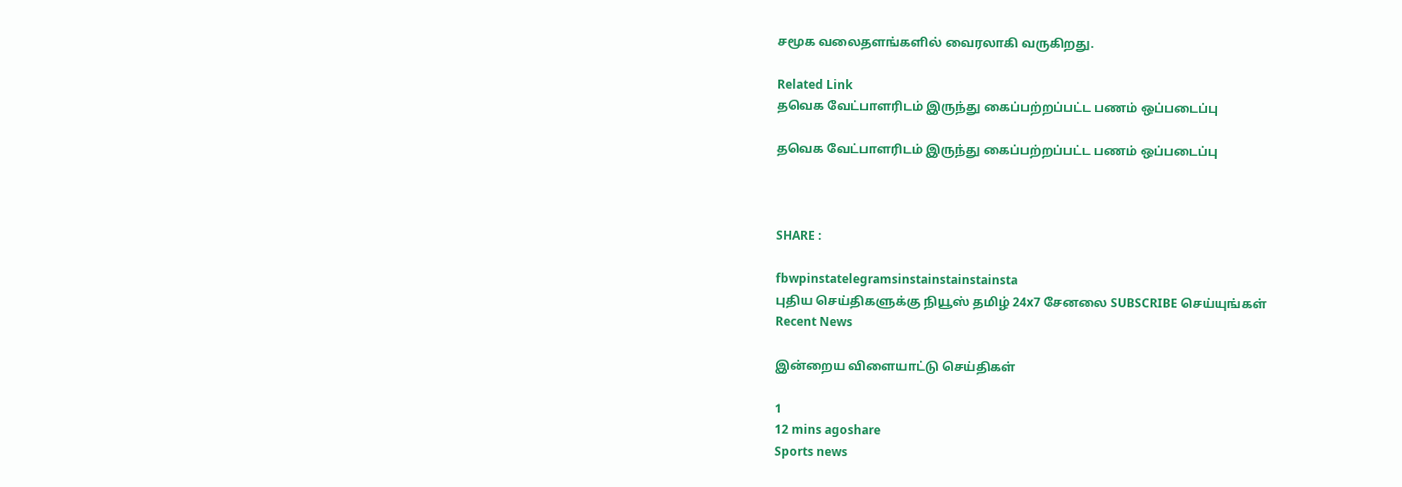சமூக வலைதளங்களில் வைரலாகி வருகிறது.

Related Link
தவெக வேட்பாளரிடம் இருந்து கைப்பற்றப்பட்ட பணம் ஒப்படைப்பு

தவெக வேட்பாளரிடம் இருந்து கைப்பற்றப்பட்ட பணம் ஒப்படைப்பு



SHARE :

fbwpinstatelegramsinstainstainstainsta
புதிய செய்திகளுக்கு நியூஸ் தமிழ் 24x7 சேனலை SUBSCRIBE செய்யுங்கள்
Recent News

இன்றைய விளையாட்டு செய்திகள்

1
12 mins agoshare
Sports news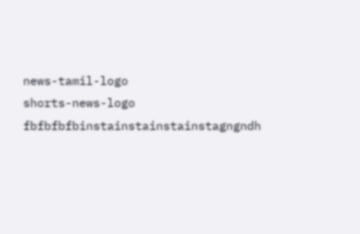news-tamil-logo
shorts-news-logo
fbfbfbfbinstainstainstainstagngndh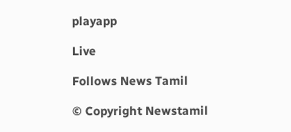playapp

Live

Follows News Tamil

© Copyright Newstamil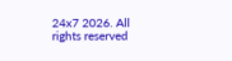24x7 2026. All rights reserved